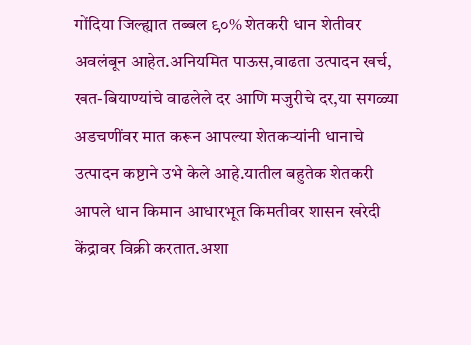गोंदिया जिल्ह्यात तब्बल ९०% शेतकरी धान शेतीवर अवलंबून आहेत.अनियमित पाऊस,वाढता उत्पादन खर्च, खत-बियाण्यांचे वाढलेले दर आणि मजुरीचे दर,या सगळ्या अडचणींवर मात करून आपल्या शेतकऱ्यांनी धानाचे उत्पादन कष्टाने उभे केले आहे.यातील बहुतेक शेतकरी आपले धान किमान आधारभूत किमतीवर शासन खरेदी केंद्रावर विक्री करतात.अशा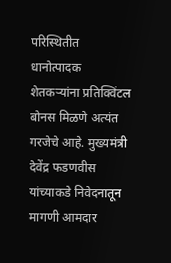परिस्थितीत धानोत्पादक शेतकऱ्यांना प्रतिक्विंटल बोनस मिळणे अत्यंत गरजेचे आहे. मुख्यमंत्री देवेंद्र फडणवीस यांच्याकडे निवेदनातून मागणी आमदार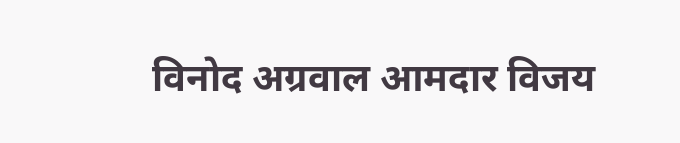विनोद अग्रवाल आमदार विजय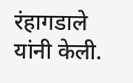रंहागडाले यांनी केली.